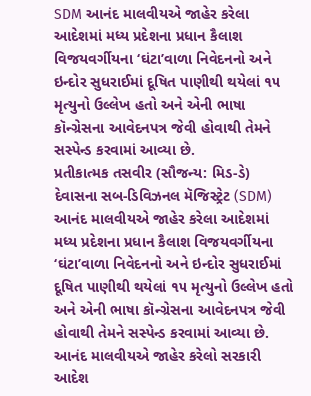SDM આનંદ માલવીયએ જાહેર કરેલા આદેશમાં મધ્ય પ્રદેશના પ્રધાન કૈલાશ વિજયવર્ગીયના ‘ઘંટા’વાળા નિવેદનનો અને ઇન્દોર સુધરાઈમાં દૂષિત પાણીથી થયેલાં ૧૫ મૃત્યુનો ઉલ્લેખ હતો અને એની ભાષા કૉન્ગ્રેસના આવેદનપત્ર જેવી હોવાથી તેમને સસ્પેન્ડ કરવામાં આવ્યા છે.
પ્રતીકાત્મક તસવીર (સૌજન્ય: મિડ-ડે)
દેવાસના સબ-ડિવિઝનલ મૅજિસ્ટ્રેટ (SDM) આનંદ માલવીયએ જાહેર કરેલા આદેશમાં મધ્ય પ્રદેશના પ્રધાન કૈલાશ વિજયવર્ગીયના ‘ઘંટા’વાળા નિવેદનનો અને ઇન્દોર સુધરાઈમાં દૂષિત પાણીથી થયેલાં ૧૫ મૃત્યુનો ઉલ્લેખ હતો અને એની ભાષા કૉન્ગ્રેસના આવેદનપત્ર જેવી હોવાથી તેમને સસ્પેન્ડ કરવામાં આવ્યા છે.
આનંદ માલવીયએ જાહેર કરેલો સરકારી આદેશ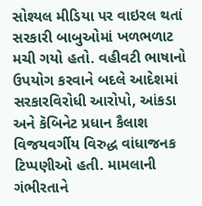સોશ્યલ મીડિયા પર વાઇરલ થતાં સરકારી બાબુઓમાં ખળભળાટ મચી ગયો હતો. વહીવટી ભાષાનો ઉપયોગ કરવાને બદલે આદેશમાં સરકારવિરોધી આરોપો, આંકડા અને કૅબિનેટ પ્રધાન કૈલાશ વિજયવર્ગીય વિરુદ્ધ વાંધાજનક ટિપ્પણીઓ હતી. મામલાની ગંભીરતાને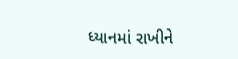ધ્યાનમાં રાખીને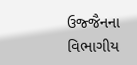ઉજ્જૈનના વિભાગીય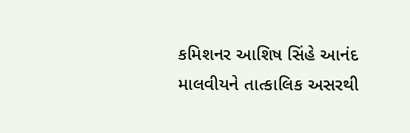કમિશનર આશિષ સિંહે આનંદ માલવીયને તાત્કાલિક અસરથી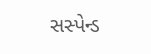સસ્પેન્ડ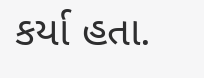કર્યા હતા.